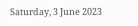Saturday, 3 June 2023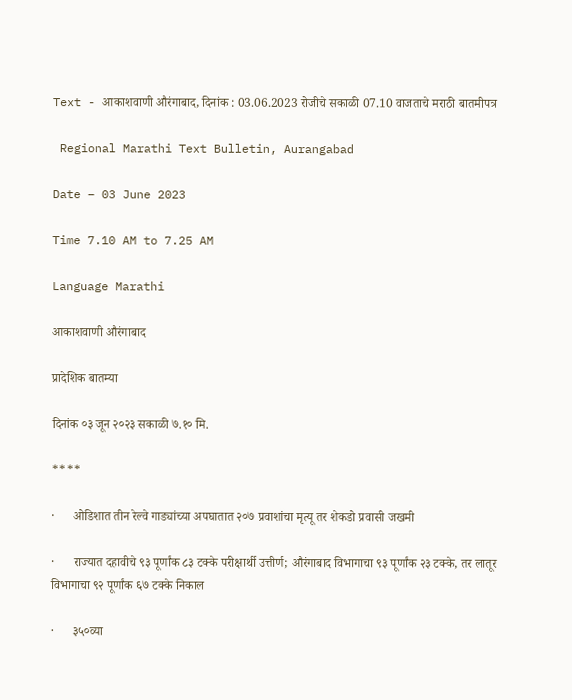Text - आकाशवाणी औरंगाबाद, दिनांक : 03.06.2023 रोजीचे सकाळी 07.10 वाजताचे मराठी बातमीपत्र

 Regional Marathi Text Bulletin, Aurangabad

Date – 03 June 2023

Time 7.10 AM to 7.25 AM

Language Marathi

आकाशवाणी औरंगाबाद

प्रादेशिक बातम्या

दिनांक ०३ जून २०२३ सकाळी ७.१० मि.

****

·      ओडिशात तीन रेल्वे गाड्यांच्या अपघातात २०७ प्रवाशांचा मृत्यू तर शेकडो प्रवासी जखमी

·      राज्यात दहावीचे ९३ पूर्णांक ८३ टक्के परीक्षार्थी उत्तीर्ण; औरंगाबाद विभागाचा ९३ पूर्णांक २३ टक्के, तर लातूर विभागाचा ९२ पूर्णांक ६७ टक्के निकाल

·      ३५०व्या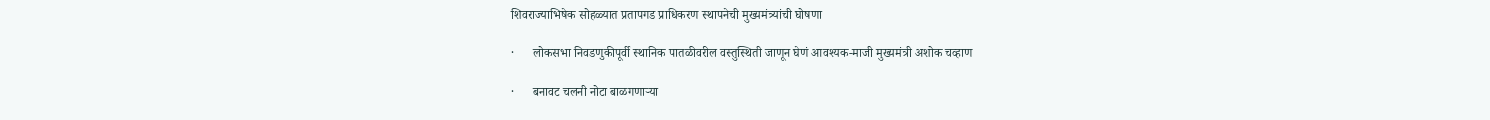शिवराज्याभिषेक सोहळ्यात प्रतापगड प्राधिकरण स्थापनेची मुख्यमंत्र्यांची घोषणा

·      लोकसभा निवडणुकीपूर्वी स्थानिक पातळीवरील वस्तुस्थिती जाणून घेणं आवश्यक-माजी मुख्यमंत्री अशोक चव्हाण

·      बनावट चलनी नोटा बाळगणाऱ्या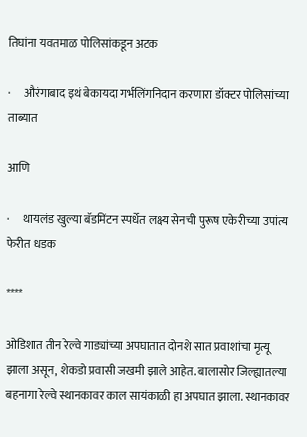तिघांना यवतमाळ पोलिसांकडून अटक

·      औरंगाबाद इथं बेकायदा गर्भलिंगनिदान करणारा डॉक्टर पोलिसांच्या ताब्यात

आणि

·      थायलंड खुल्या बॅडमिंटन स्पर्धेत लक्ष्य सेनची पुरूष एकेरीच्या उपांत्य फेरीत धडक

****

ओडिशात तीन रेल्वे गाड्यांच्या अपघातात दोनशे सात प्रवाशांचा मृत्यू झाला असून, शेकडो प्रवासी जखमी झाले आहेत. बालासोर जिल्ह्यातल्या बहनागा रेल्वे स्थानकावर काल सायंकाळी हा अपघात झाला. स्थानकावर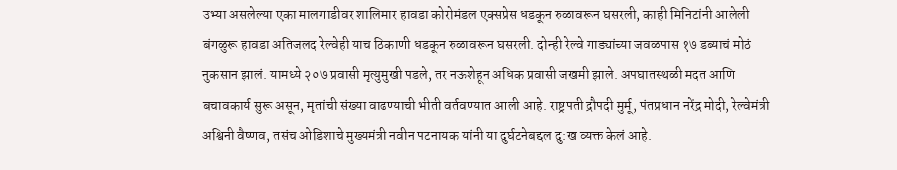उभ्या असलेल्या एका मालगाडीवर शालिमार हावडा कोरोमंडल एक्सप्रेस धडकून रुळावरून घसरली, काही मिनिटांनी आलेली बंगळुरू हावडा अतिजलद रेल्वेही याच ठिकाणी धडकून रुळावरून घसरली. दोन्ही रेल्वे गाड्यांच्या जवळपास १७ डब्याचं मोठं नुकसान झालं. यामध्ये २०७ प्रवासी मृत्युमुखी पडले, तर नऊशेहून अधिक प्रवासी जखमी झाले. अपघातस्थळी मदत आणि बचावकार्य सुरू असून, मृतांची संख्या वाढण्याची भीती वर्तवण्यात आली आहे. राष्ट्रपती द्रौपदी मुर्मू, पंतप्रधान नरेंद्र मोदी, रेल्वेमंत्री अश्विनी वैष्णव, तसंच ओडिशाचे मुख्यमंत्री नवीन पटनायक यांनी या दुर्घटनेबद्दल दु:ख व्यक्त केलं आहे.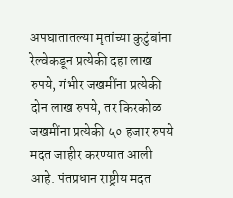अपघातातल्या मृतांच्या कुटुंबांना रेल्वेकडून प्रत्येकी दहा लाख रुपये, गंभीर जखमींना प्रत्येकी दोन लाख रुपये, तर किरकोळ जखमींना प्रत्येकी ५० हजार रुपये मदत जाहीर करण्यात आली आहे. पंतप्रधान राष्ट्रीय मदत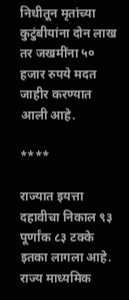निधीतून मृतांच्या कुटुंबीयांना दोन लाख तर जखमींना ५० हजार रुपये मदत जाहीर करण्यात आली आहे.

****

राज्यात इयत्ता दहावीचा निकाल ९३ पूर्णांक ८३ टक्के इतका लागला आहे. राज्य माध्यमिक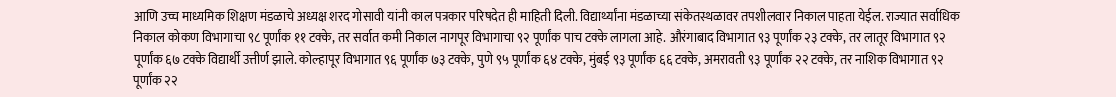आणि उच्च माध्यमिक शिक्षण मंडळाचे अध्यक्ष शरद गोसावी यांनी काल पत्रकार परिषदेत ही माहिती दिली. विद्यार्थ्यांना मंडळाच्या संकेतस्थळावर तपशीलवार निकाल पाहता येईल. राज्यात सर्वाधिक निकाल कोकण विभागाचा ९८ पूर्णांक ११ टक्के, तर सर्वात कमी निकाल नागपूर विभागाचा ९२ पूर्णांक पाच टक्के लागला आहे. औरंगाबाद विभागात ९३ पूर्णांक २३ टक्के, तर लातूर विभागात ९२ पूर्णांक ६७ टक्के विद्यार्थी उत्तीर्ण झाले. कोल्हापूर विभागात ९६ पूर्णांक ७३ टक्के, पुणे ९५ पूर्णांक ६४ टक्के, मुंबई ९३ पूर्णांक ६६ टक्के, अमरावती ९३ पूर्णांक २२ टक्के, तर नाशिक विभागात ९२ पूर्णांक २२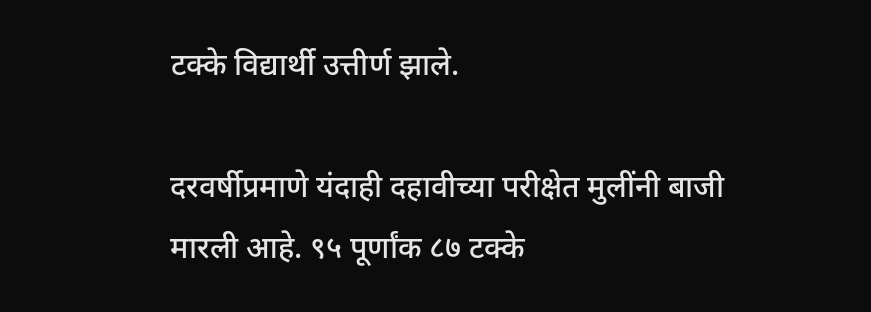टक्के विद्यार्थी उत्तीर्ण झाले.

दरवर्षीप्रमाणे यंदाही दहावीच्या परीक्षेत मुलींनी बाजी मारली आहे. ९५ पूर्णांक ८७ टक्के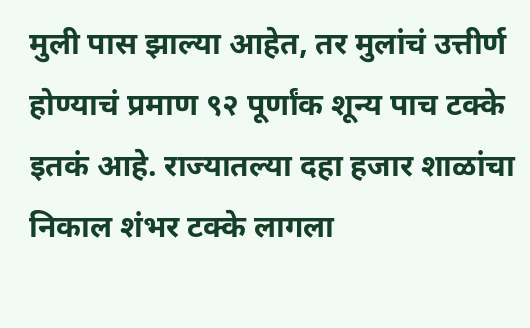मुली पास झाल्या आहेत, तर मुलांचं उत्तीर्ण होण्याचं प्रमाण ९२ पूर्णांक शून्य पाच टक्के इतकं आहे. राज्यातल्या दहा हजार शाळांचा निकाल शंभर टक्के लागला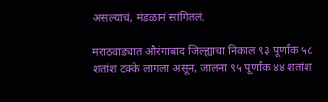असल्याचं, मंडळानं सांगितलं.

मराठवाड्यात औरंगाबाद जिल्ह्याचा निकाल ९३ पूर्णांक ५८ शतांश टक्के लागला असून, जालना ९५ पूर्णांक ४४ शतांश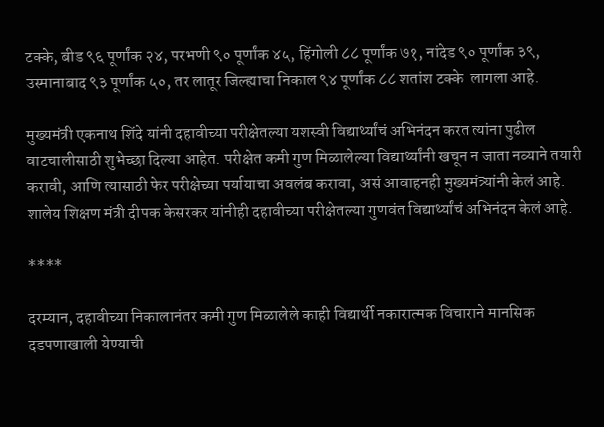टक्के, बीड ९६ पूर्णांक २४, परभणी ९० पूर्णांक ४५, हिंगोली ८८ पूर्णांक ७१, नांदेड ९० पूर्णांक ३९, उस्मानाबाद ९३ पूर्णांक ५०, तर लातूर जिल्ह्याचा निकाल ९४ पूर्णांक ८८ शतांश टक्के  लागला आहे.

मुख्यमंत्री एकनाथ शिंदे यांनी दहावीच्या परीक्षेतल्या यशस्वी विद्यार्थ्यांचं अभिनंदन करत त्यांना पुढील वाटचालीसाठी शुभेच्छा दिल्या आहेत. परीक्षेत कमी गुण मिळालेल्या विद्यार्थ्यांनी खचून न जाता नव्याने तयारी करावी, आणि त्यासाठी फेर परीक्षेच्या पर्यायाचा अवलंब करावा, असं आवाहनही मुख्यमंत्र्यांनी केलं आहे. शालेय शिक्षण मंत्री दीपक केसरकर यांनीही दहावीच्या परीक्षेतल्या गुणवंत विद्यार्थ्यांचं अभिनंदन केलं आहे.

****

दरम्यान, दहावीच्या निकालानंतर कमी गुण मिळालेले काही विद्यार्थी नकारात्मक विचाराने मानसिक दडपणाखाली येण्याची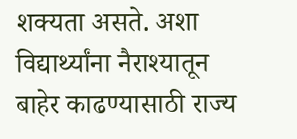शक्यता असते. अशा विद्यार्थ्यांना नैराश्यातून बाहेर काढण्यासाठी राज्य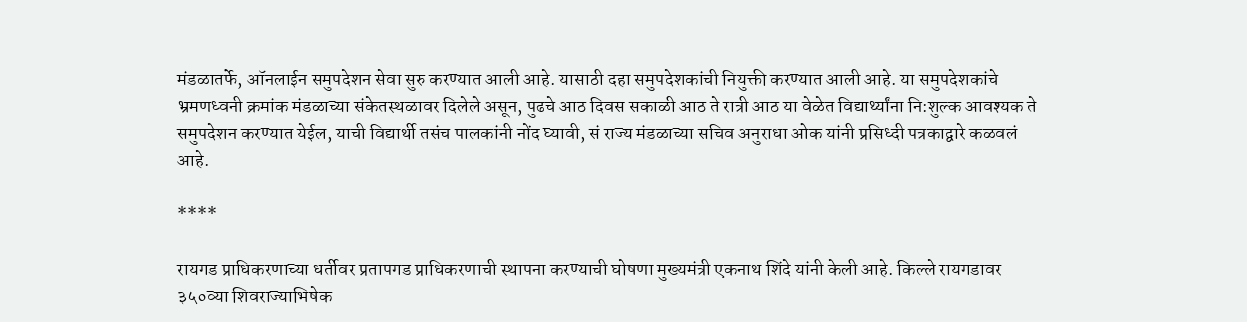मंडळातर्फे, ऑनलाईन समुपदेशन सेवा सुरु करण्यात आली आहे. यासाठी दहा समुपदेशकांची नियुक्ती करण्यात आली आहे. या समुपदेशकांचे भ्रमणध्वनी क्रमांक मंडळाच्या संकेतस्थळावर दिलेले असून, पुढचे आठ दिवस सकाळी आठ ते रात्री आठ या वेळेत विद्यार्थ्यांना नि:शुल्क आवश्यक ते समुपदेशन करण्यात येईल, याची विद्यार्थी तसंच पालकांनी नोंद घ्यावी, सं राज्य मंडळाच्या सचिव अनुराधा ओक यांनी प्रसिध्दी पत्रकाद्वारे कळवलं आहे.

****

रायगड प्राधिकरणाच्या धर्तीवर प्रतापगड प्राधिकरणाची स्थापना करण्याची घोषणा मुख्यमंत्री एकनाथ शिंदे यांनी केली आहे. किल्ले रायगडावर ३५०व्या शिवराज्याभिषेक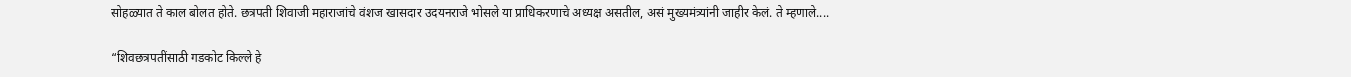सोहळ्यात ते काल बोलत होते. छत्रपती शिवाजी महाराजांचे वंशज खासदार उदयनराजे भोसले या प्राधिकरणाचे अध्यक्ष असतील, असं मुख्यमंत्र्यांनी जाहीर केलं. ते म्हणाले....

“शिवछत्रपतींसाठी गडकोट किल्ले हे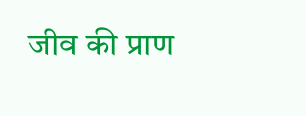जीव की प्राण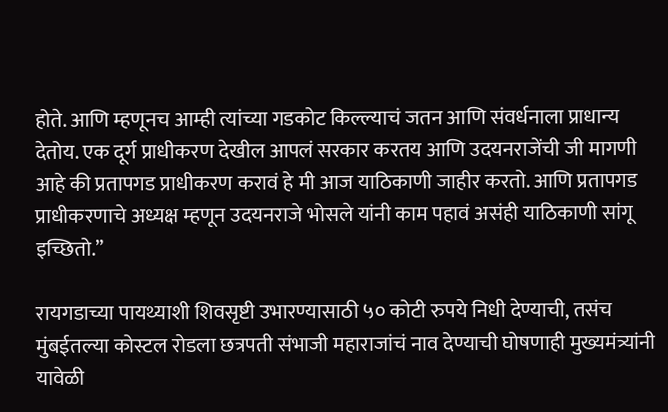होते. आणि म्हणूनच आम्ही त्यांच्या गडकोट किल्ल्याचं जतन आणि संवर्धनाला प्राधान्य देतोय. एक दूर्ग प्राधीकरण देखील आपलं सरकार करतय आणि उदयनराजेंची जी मागणी आहे की प्रतापगड प्राधीकरण करावं हे मी आज याठिकाणी जाहीर करतो. आणि प्रतापगड प्राधीकरणाचे अध्यक्ष म्हणून उदयनराजे भोसले यांनी काम पहावं असंही याठिकाणी सांगू इच्छितो.’’

रायगडाच्या पायथ्याशी शिवसृष्टी उभारण्यासाठी ५० कोटी रुपये निधी देण्याची, तसंच मुंबईतल्या कोस्टल रोडला छत्रपती संभाजी महाराजांचं नाव देण्याची घोषणाही मुख्यमंत्र्यांनी यावेळी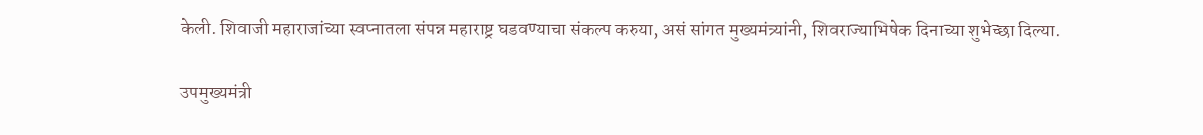केली. शिवाजी महाराजांच्या स्वप्नातला संपन्न महाराष्ट्र घडवण्याचा संकल्प करुया, असं सांगत मुख्यमंत्र्यांनी, शिवराज्याभिषेक दिनाच्या शुभेच्छा दिल्या.

उपमुख्यमंत्री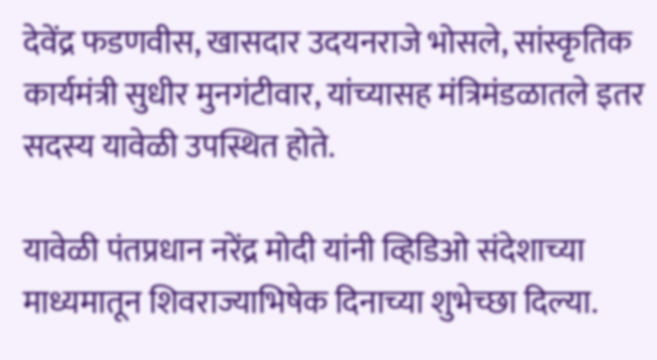देवेंद्र फडणवीस, खासदार उदयनराजे भोसले, सांस्कृतिक कार्यमंत्री सुधीर मुनगंटीवार, यांच्यासह मंत्रिमंडळातले इतर सदस्य यावेळी उपस्थित होते.

यावेळी पंतप्रधान नरेंद्र मोदी यांनी व्हिडिओ संदेशाच्या माध्यमातून शिवराज्याभिषेक दिनाच्या शुभेच्छा दिल्या.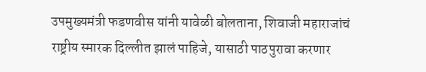उपमुख्यमंत्री फडणवीस यांनी यावेळी बोलताना, शिवाजी महाराजांचं राष्ट्रीय स्मारक दिल्लीत झालं पाहिजे, यासाठी पाठपुरावा करणार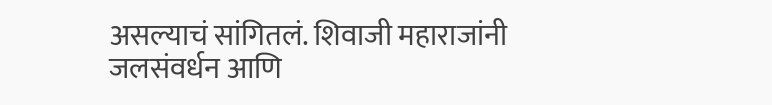असल्याचं सांगितलं. शिवाजी महाराजांनी जलसंवर्धन आणि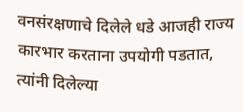वनसंरक्षणाचे दिलेले धडे आजही राज्य कारभार करताना उपयोगी पडतात, त्यांनी दिलेल्या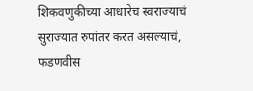शिकवणुकीच्या आधारेच स्वराज्याचं सुराज्यात रुपांतर करत असल्याचं, फडणवीस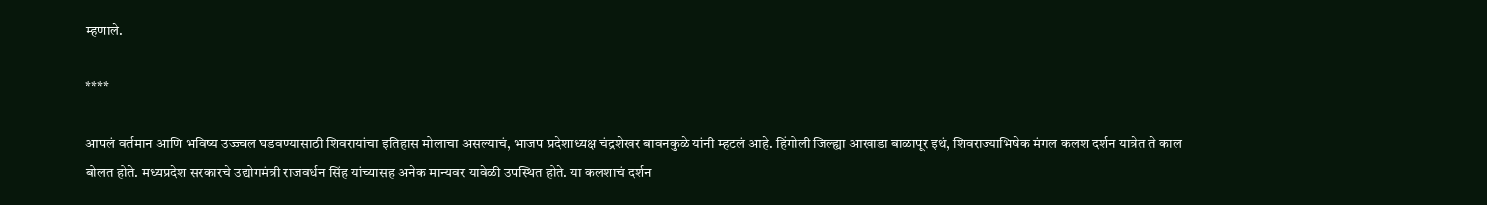म्हणाले.

****

आपलं वर्तमान आणि भविष्य उज्ज्वल घडवण्यासाठी शिवरायांचा इतिहास मोलाचा असल्याचं, भाजप प्रदेशाध्यक्ष चंद्रशेखर बावनकुळे यांनी म्हटलं आहे. हिंगोली जिल्ह्या आखाडा बाळापूर इथं, शिवराज्याभिषेक मंगल कलश दर्शन यात्रेत ते काल बोलत होते. मध्यप्रदेश सरकारचे उद्योगमंत्री राजवर्धन सिंह यांच्यासह अनेक मान्यवर यावेळी उपस्थित होते. या कलशाचं दर्शन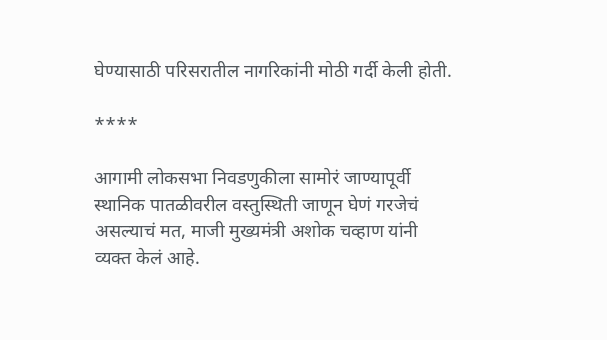घेण्यासाठी परिसरातील नागरिकांनी मोठी गर्दी केली होती.

****

आगामी लोकसभा निवडणुकीला सामोरं जाण्यापूर्वी स्थानिक पातळीवरील वस्तुस्थिती जाणून घेणं गरजेचं असल्याचं मत, माजी मुख्यमंत्री अशोक चव्हाण यांनी व्यक्त केलं आहे.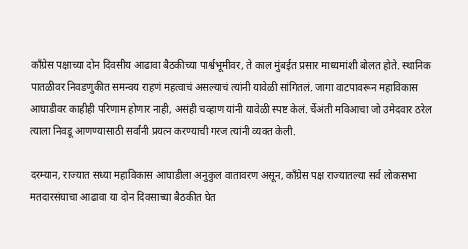काँग्रेस पक्षाच्या दोन दिवसीय आढावा बैठकीच्या पार्श्वभूमीवर, ते काल मुंबईत प्रसार माध्यमांशी बोलत होते. स्थानिक पातळीवर निवडणुकीत समन्वय राहणं महत्वाचं असल्याचं त्यांनी यावेळी सांगितलं. जागा वाटपावरून महाविकास आघाडीवर काहीही परिणाम होणार नाही, असंही चव्हाण यांनी यावेळी स्पष्ट केलं. र्चेअंती मविआचा जो उमेदवार ठरेल त्याला निवडू आणण्यासाठी सर्वांनी प्रयत्न करण्याची गरज त्यांनी व्यक्त केली.

दरम्यान, राज्यात सध्या महाविकास आघाडीला अनुकुल वातावरण असून, काँग्रेस पक्ष राज्यातल्या सर्व लोकसभा मतदारसंघाचा आढावा या दोन दिवसाच्या बैठकीत घेत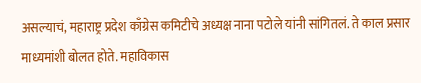असल्याचं, महाराष्ट्र प्रदेश काँग्रेस कमिटीचे अध्यक्ष नाना पटोले यांनी सांगितलं. ते काल प्रसार माध्यमांशी बोलत होते. महाविकास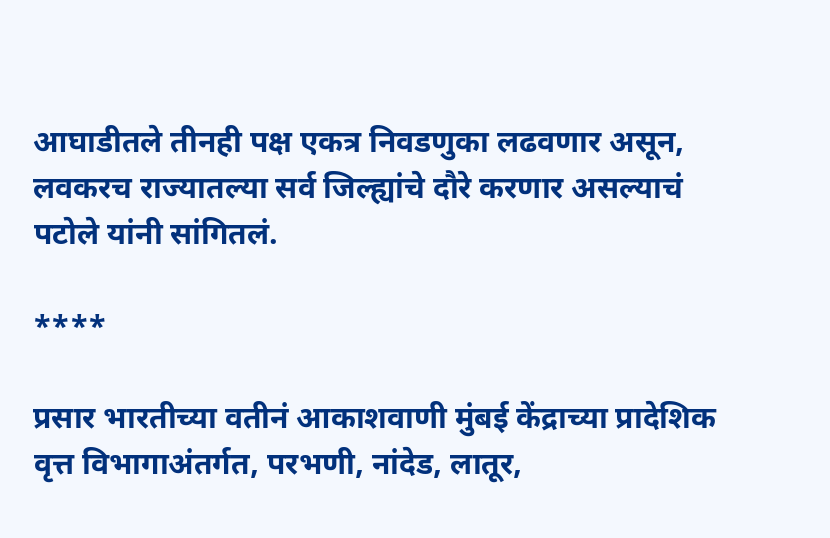आघाडीतले तीनही पक्ष एकत्र निवडणुका लढवणार असून, लवकरच राज्यातल्या सर्व जिल्ह्यांचे दौरे करणार असल्याचं पटोले यांनी सांगितलं.

****

प्रसार भारतीच्या वतीनं आकाशवाणी मुंबई केंद्राच्या प्रादेशिक वृत्त विभागाअंतर्गत, परभणी, नांदेड, लातूर,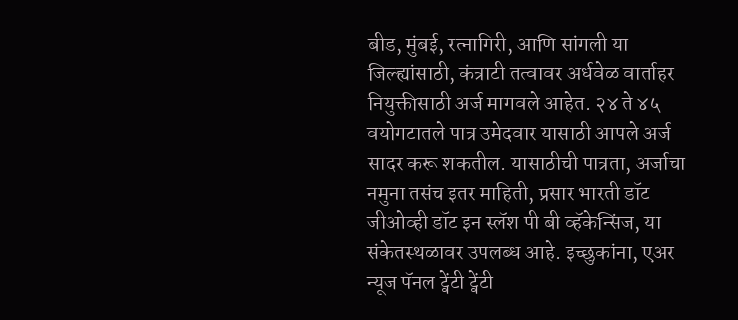बीड, मुंबई, रत्नागिरी, आणि सांगली या जिल्ह्यांसाठी, कंत्राटी तत्वावर अर्धवेळ वार्ताहर नियुक्तीसाठी अर्ज मागवले आहेत. २४ ते ४५ वयोगटातले पात्र उमेदवार यासाठी आपले अर्ज सादर करू शकतील. यासाठीची पात्रता, अर्जाचा नमुना तसंच इतर माहिती, प्रसार भारती डॉट जीओव्ही डॉट इन स्लॅश पी बी व्हॅकेन्सिंज, या संकेतस्थळावर उपलब्ध आहे. इच्छुकांना, एअर न्यूज पॅनल ट्वेंटी ट्वेंटी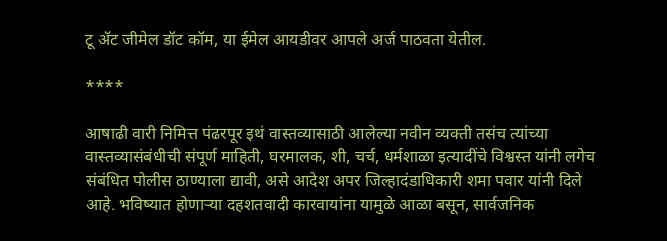टू ॲट जीमेल डॉट कॉम, या ईमेल आयडीवर आपले अर्ज पाठवता येतील.

****

आषाढी वारी निमित्त पंढरपूर इथं वास्तव्यासाठी आलेल्या नवीन व्यक्ती तसंच त्यांच्या वास्तव्यासंबंधीची संपूर्ण माहिती, घरमालक, शी, चर्च, धर्मशाळा इत्यादींचे विश्वस्त यांनी लगेच संबंधित पोलीस ठाण्याला द्यावी, असे आदेश अपर जिल्हादंडाधिकारी शमा पवार यांनी दिले आहे. भविष्यात होणाऱ्या दहशतवादी कारवायांना यामुळे आळा बसून, सार्वजनिक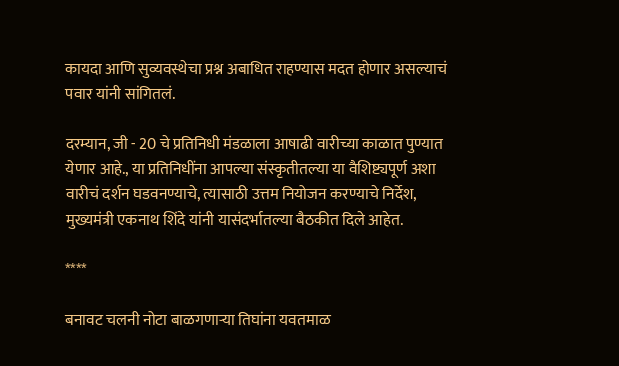कायदा आणि सुव्यवस्थेचा प्रश्न अबाधित राहण्यास मदत होणार असल्याचं पवार यांनी सांगितलं.

दरम्यान, जी - 20 चे प्रतिनिधी मंडळाला आषाढी वारीच्या काळात पुण्यात येणार आहे., या प्रतिनिधींना आपल्या संस्कृतीतल्या या वैशिष्ट्यपूर्ण अशा वारीचं दर्शन घडवनण्याचे, त्यासाठी उत्तम नियोजन करण्याचे निर्देश, मुख्यमंत्री एकनाथ शिंदे यांनी यासंदर्भातल्या बैठकीत दिले आहेत.

****

बनावट चलनी नोटा बाळगणाऱ्या तिघांना यवतमाळ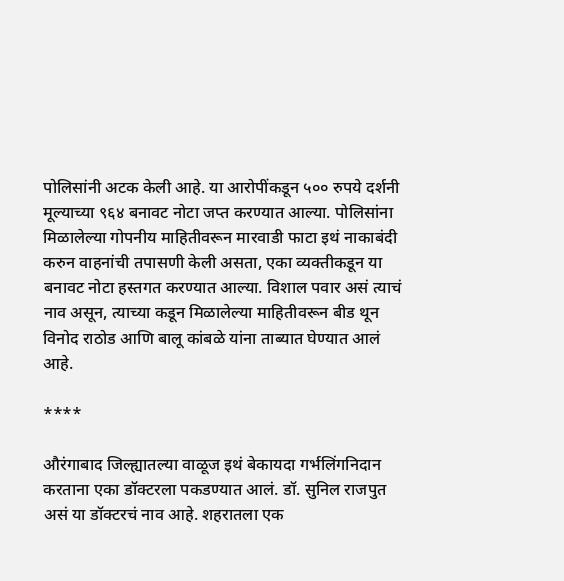पोलिसांनी अटक केली आहे. या आरोपींकडून ५०० रुपये दर्शनी मूल्याच्या ९६४ बनावट नोटा जप्त करण्यात आल्या. पोलिसांना मिळालेल्या गोपनीय माहितीवरून मारवाडी फाटा इथं नाकाबंदी करुन वाहनांची तपासणी केली असता, एका व्यक्तीकडून या बनावट नोटा हस्तगत करण्यात आल्या. विशाल पवार असं त्याचं नाव असून, त्याच्या कडून मिळालेल्या माहितीवरून बीड थून विनोद राठोड आणि बालू कांबळे यांना ताब्यात घेण्यात आलं आहे.

****

औरंगाबाद जिल्ह्यातल्या वाळूज इथं बेकायदा गर्भलिंगनिदान करताना एका डॉक्टरला पकडण्यात आलं. डॉ. सुनिल राजपुत असं या डॉक्टरचं नाव आहे. शहरातला एक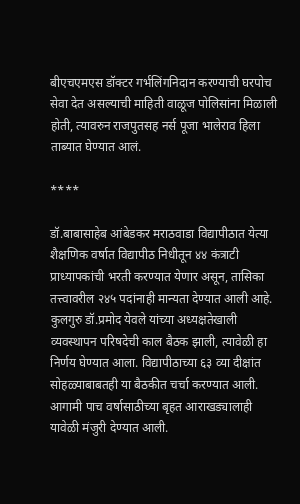बीएचएमएस डॉक्टर गर्भलिंगनिदान करण्याची घरपोच सेवा देत असल्याची माहिती वाळूज पोलिसांना मिळाली होती, त्यावरुन राजपुतसह नर्स पूजा भालेराव हिला ताब्यात घेण्यात आलं.

****

डॉ.बाबासाहेब आंबेडकर मराठवाडा विद्यापीठात येत्या शैक्षणिक वर्षात विद्यापीठ निधीतून ४४ कंत्राटी प्राध्यापकांची भरती करण्यात येणार असून, तासिका तत्त्वावरील २४५ पदांनाही मान्यता देण्यात आली आहे. कुलगुरु डॉ.प्रमोद येवले यांच्या अध्यक्षतेखाली व्यवस्थापन परिषदेची काल बैठक झाली, त्यावेळी हा निर्णय घेण्यात आला. विद्यापीठाच्या ६३ व्या दीक्षांत सोहळ्याबाबतही या बैठकीत चर्चा करण्यात आली. आगामी पाच वर्षासाठीच्या बृहत आराखड्यालाही यावेळी मंजुरी देण्यात आली.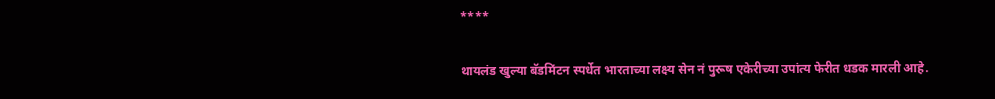****

थायलंड खुल्या बॅडमिंटन स्पर्धेत भारताच्या लक्ष्य सेन नं पुरूष एकेरीच्या उपांत्य फेरीत धडक मारली आहे.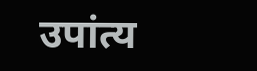उपांत्य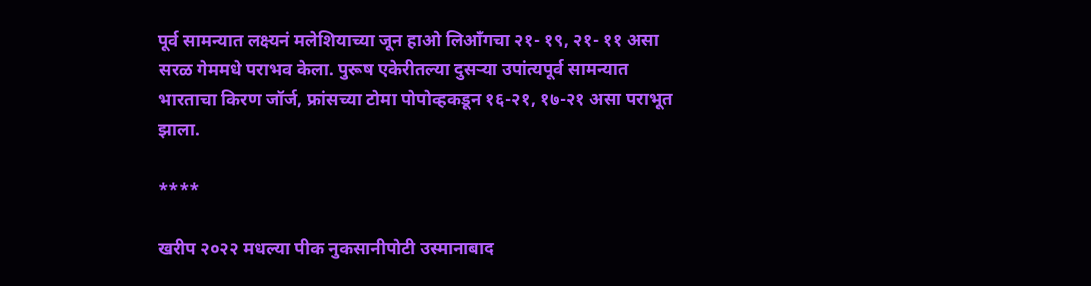पूर्व सामन्यात लक्ष्यनं मलेशियाच्या जून हाओ लिऑंगचा २१- १९, २१- ११ असा सरळ गेममधे पराभव केला. पुरूष एकेरीतल्या दुसऱ्या उपांत्यपूर्व सामन्यात भारताचा किरण जॉर्ज, फ्रांसच्या टोमा पोपोव्हकडून १६-२१, १७-२१ असा पराभूत झाला.

****

खरीप २०२२ मधल्या पीक नुकसानीपोटी उस्मानाबाद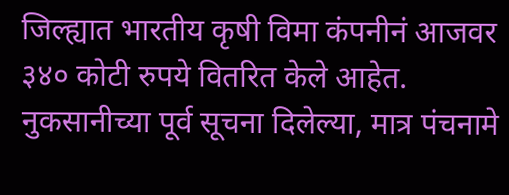जिल्ह्यात भारतीय कृषी विमा कंपनीनं आजवर ३४० कोटी रुपये वितरित केले आहेत. नुकसानीच्या पूर्व सूचना दिलेल्या, मात्र पंचनामे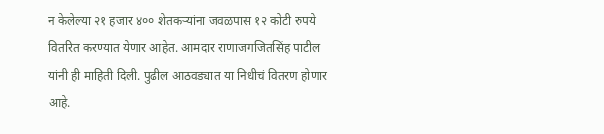न केलेल्या २१ हजार ४०० शेतकऱ्यांना जवळपास १२ कोटी रुपये वितरित करण्यात येणार आहेत. आमदार राणाजगजितसिंह पाटील यांनी ही माहिती दिली. पुढील आठवड्यात या निधीचं वितरण होणार आहे.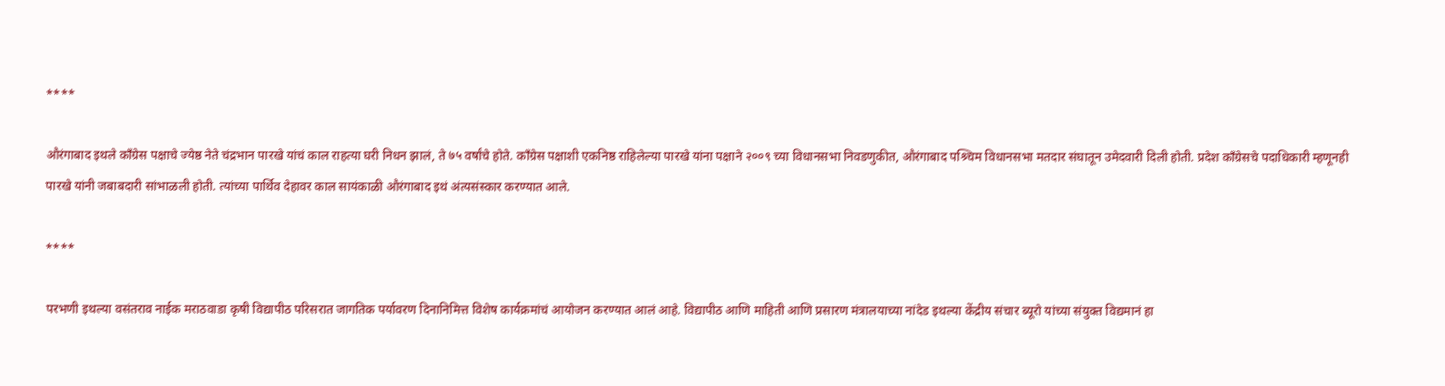****

औरंगाबाद इथले काँग्रेस पक्षाचे ज्येष्ठ नेते चंद्रभान पारखे यांचं काल राहत्या घरी निधन झालं, ते ७५ वर्षांचे होते. काँग्रेस पक्षाशी एकनिष्ठ राहिलेल्या पारखे यांना पक्षाने २००९ च्या विधानसभा निवडणुकीत, औरंगाबाद पश्र्चिम विधानसभा मतदार संघातून उमेदवारी दिली होती. प्रदेश काँग्रेसचे पदाधिकारी म्हणूनही पारखे यांनी जबाबदारी सांभाळली होती. त्यांच्या पार्थिव देहावर काल सायंकाळी औरंगाबाद इथं अंत्यसंस्कार करण्यात आले.

****

परभणी इथल्या वसंतराव नाईक मराठवाडा कृषी विद्यापीठ परिसरात जागतिक पर्यावरण दिनानिमित्त विशेष कार्यक्रमांचं आयोजन करण्यात आलं आहे. विद्यापीठ आणि माहिती आणि प्रसारण मंत्रालयाच्या नांदेड इथल्या केंद्रीय संचार ब्यूरो यांच्या संयुक्त विद्यमानं हा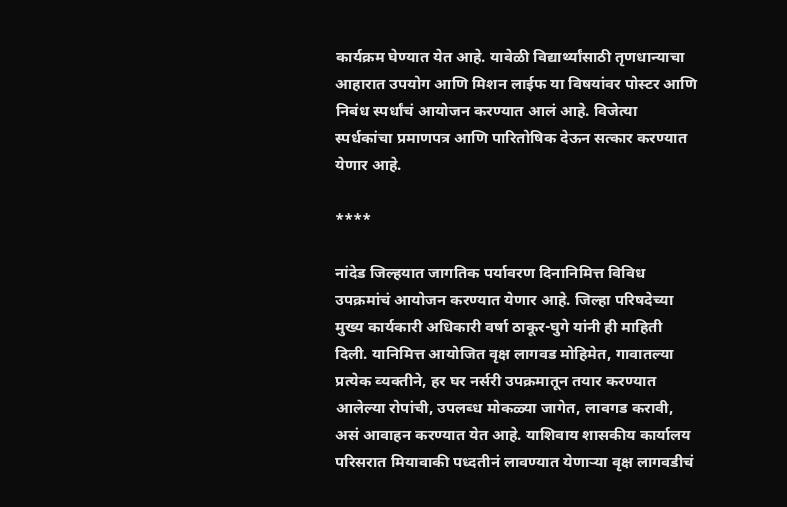कार्यक्रम घेण्यात येत आहे. यावेळी विद्यार्थ्यांसाठी तृणधान्याचा आहारात उपयोग आणि मिशन लाईफ या विषयांवर पोस्टर आणि निबंध स्पर्धांचं आयोजन करण्यात आलं आहे. विजेत्या स्पर्धकांचा प्रमाणपत्र आणि पारितोषिक देऊन सत्कार करण्यात येणार आहे.

****

नांदेड जिल्‍हयात जागतिक पर्यावरण दिनानिमित्त विविध उपक्रमांचं आयोजन करण्यात येणार आहे. जिल्‍हा परिषदेच्‍या मुख्‍य कार्यकारी अधिकारी वर्षा ठाकूर-घुगे यांनी ही माहिती दिली. यानिमित्त आयोजित वृक्ष लागवड मोहिमेत, गावातल्या प्रत्‍येक व्‍यक्‍तीने, हर घर नर्सरी उपक्रमातून तयार करण्यात आलेल्या रोपांची, उपलब्‍ध मोकळ्या जागेत, लावगड करावी, असं आवाहन करण्‍यात येत आहे. याशिवाय शासकीय कार्यालय परिसरात मियावाकी पध्‍दतीनं लावण्‍यात येणाऱ्या वृक्ष लागवडीचं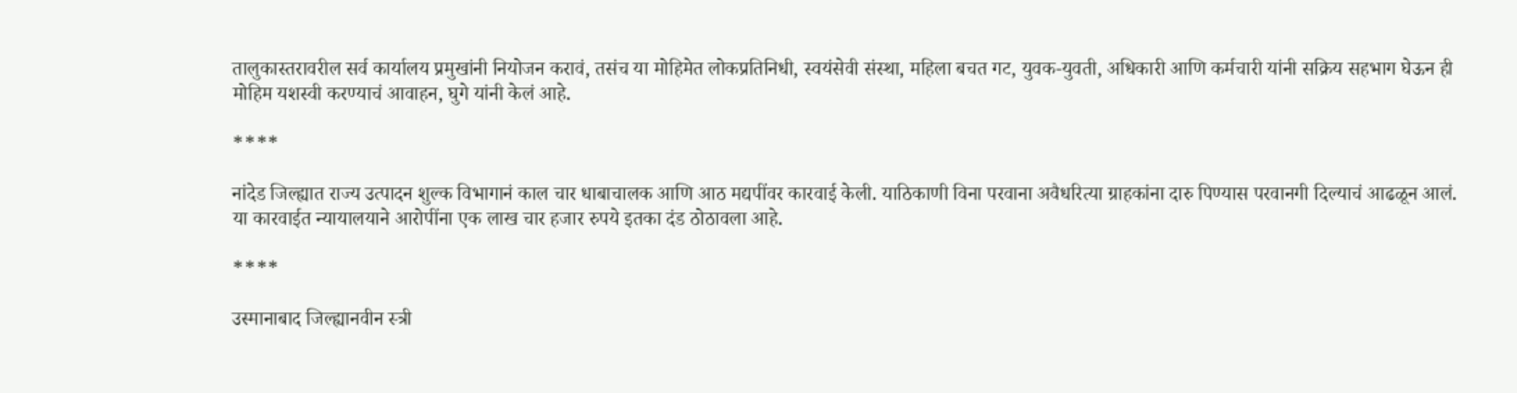तालुकास्‍तरावरील सर्व कार्यालय प्रमुखांनी नियोजन करावं, तसंच या मोहिमेत लोकप्रतिनिधी, स्‍वयंसेवी संस्‍था, महिला बचत गट, युवक-युवती, अधिकारी आणि कर्मचारी यांनी सक्रिय सहभाग घेऊन ही मोहिम यशस्‍वी करण्‍याचं आवाहन, घुगे यांनी केलं आहे.

****

नांदेड जिल्ह्यात राज्य उत्पादन शुल्क विभागानं काल चार धाबाचालक आणि आठ मद्यपींवर कारवाई केली. याठिकाणी विना परवाना अवैधरित्या ग्राहकांना दारु पिण्यास परवानगी दिल्याचं आढळून आलं. या कारवाईत न्यायालयाने आरोपींना एक लाख चार हजार रुपये इतका दंड ठोठावला आहे.

****

उस्मानाबाद जिल्ह्यानवीन स्त्री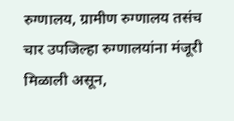रुग्णालय, ग्रामीण रुग्णालय तसंच चार उपजिल्हा रुग्णालयांना मंजूरी मिळाली असून,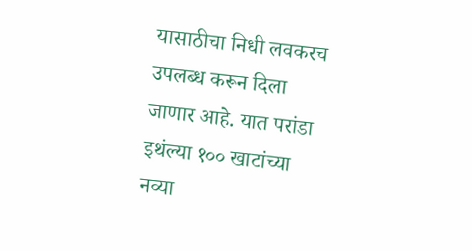यासाठीचा निधी लवकरच उपलब्ध करून दिला जाणार आहे. यात परांडा इथंल्या १०० खाटांच्या नव्या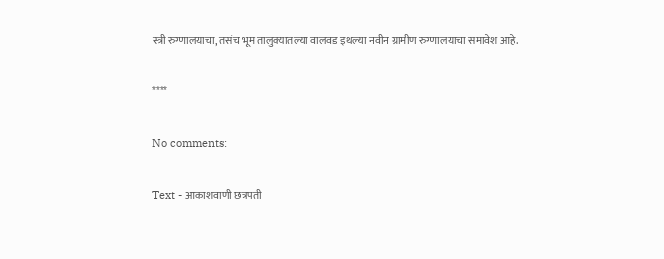स्त्री रुग्णालयाचा, तसंच भूम तालुक्यातल्या वालवड इथल्या नवीन ग्रामीण रुग्णालयाचा समावेश आहे.

****

No comments:

Text - आकाशवाणी छत्रपती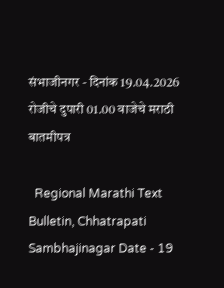संभाजीनगर - दिनांक 19.04.2026 रोजीचे दुपारी 01.00 वाजेचे मराठी बातमीपत्र

  Regional Marathi Text Bulletin, Chhatrapati Sambhajinagar Date - 19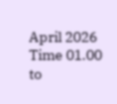April 2026 Time 01.00 to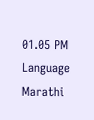01.05 PM Language Marathi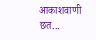आकाशवाणी छत...